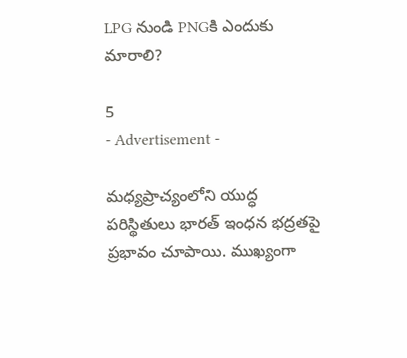LPG నుండి PNGకి ఎందుకు మారాలి?

5
- Advertisement -

మధ్యప్రాచ్యంలోని యుద్ధ పరిస్థితులు భారత్‌ ఇంధన భద్రతపై ప్రభావం చూపాయి. ముఖ్యంగా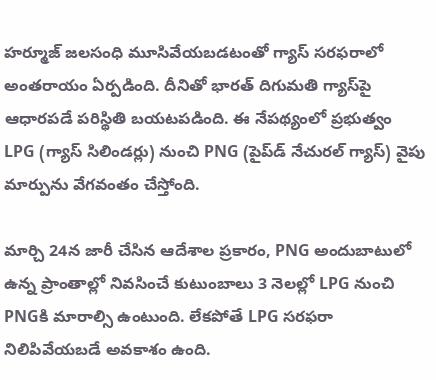హర్మూజ్ జలసంధి మూసివేయబడటంతో గ్యాస్ సరఫరాలో అంతరాయం ఏర్పడింది. దీనితో భారత్‌ దిగుమతి గ్యాస్‌పై ఆధారపడే పరిస్థితి బయటపడింది. ఈ నేపథ్యంలో ప్రభుత్వం LPG (గ్యాస్ సిలిండర్లు) నుంచి PNG (పైప్‌డ్ నేచురల్ గ్యాస్) వైపు మార్పును వేగవంతం చేస్తోంది.

మార్చి 24న జారీ చేసిన ఆదేశాల ప్రకారం, PNG అందుబాటులో ఉన్న ప్రాంతాల్లో నివసించే కుటుంబాలు 3 నెలల్లో LPG నుంచి PNGకి మారాల్సి ఉంటుంది. లేకపోతే LPG సరఫరా నిలిపివేయబడే అవకాశం ఉంది.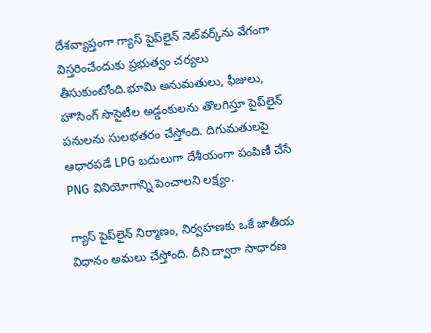దేశవ్యాప్తంగా గ్యాస్ పైప్‌లైన్ నెట్‌వర్క్‌ను వేగంగా విస్తరించేందుకు ప్రభుత్వం చర్యలు తీసుకుంటోంది.భూమి అనుమతులు, ఫీజులు, హౌసింగ్ సొసైటీల అడ్డంకులను తొలగిస్తూ పైప్‌లైన్ పనులను సులభతరం చేస్తోంది. దిగుమతులపై ఆధారపడే LPG బదులుగా దేశీయంగా పంపిణీ చేసే PNG వినియోగాన్ని పెంచాలని లక్ష్యం.

గ్యాస్ పైప్‌లైన్ నిర్మాణం, నిర్వహణకు ఒకే జాతీయ విధానం అమలు చేస్తోంది. దీని ద్వారా సాధారణ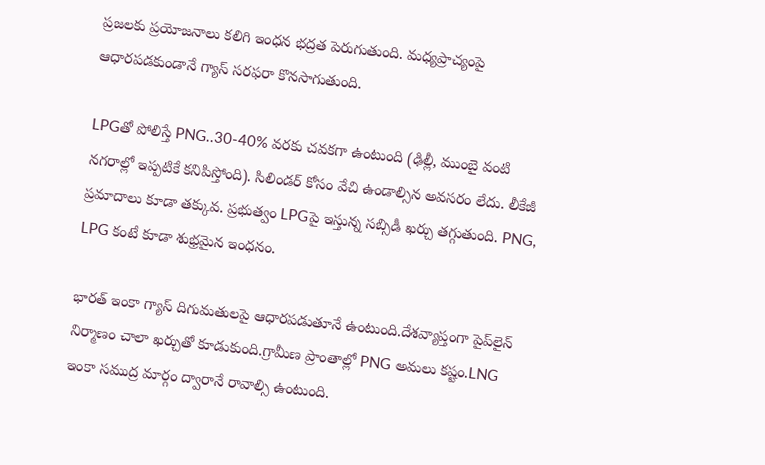ప్రజలకు ప్రయోజనాలు కలిగి ఇంధన భద్రత పెరుగుతుంది. మధ్యప్రాచ్యంపై ఆధారపడకుండానే గ్యాస్ సరఫరా కొనసాగుతుంది.

LPGతో పోలిస్తే PNG..30-40% వరకు చవకగా ఉంటుంది (ఢిల్లీ, ముంబై వంటి నగరాల్లో ఇప్పటికే కనిపిస్తోంది). సిలిండర్ కోసం వేచి ఉండాల్సిన అవసరం లేదు. లీకేజీ ప్రమాదాలు కూడా తక్కువ. ప్రభుత్వం LPGపై ఇస్తున్న సబ్సిడీ ఖర్చు తగ్గుతుంది. PNG, LPG కంటే కూడా శుభ్రమైన ఇంధనం.

భారత్‌ ఇంకా గ్యాస్ దిగుమతులపై ఆధారపడుతూనే ఉంటుంది.దేశవ్యాప్తంగా పైప్‌లైన్ నిర్మాణం చాలా ఖర్చుతో కూడుకుంది.గ్రామీణ ప్రాంతాల్లో PNG అమలు కష్టం.LNG ఇంకా సముద్ర మార్గం ద్వారానే రావాల్సి ఉంటుంది.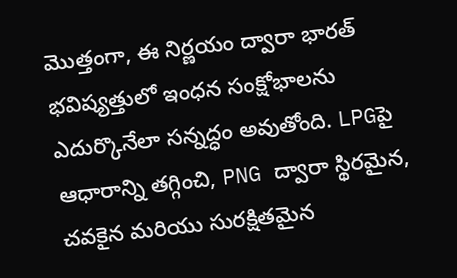మొత్తంగా, ఈ నిర్ణయం ద్వారా భారత్‌ భవిష్యత్తులో ఇంధన సంక్షోభాలను ఎదుర్కొనేలా సన్నద్ధం అవుతోంది. LPGపై ఆధారాన్ని తగ్గించి, PNG ద్వారా స్థిరమైన, చవకైన మరియు సురక్షితమైన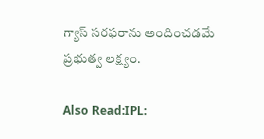గ్యాస్ సరఫరాను అందించడమే ప్రభుత్వ లక్ష్యం.

Also Read:IPL: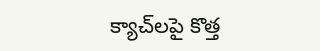క్యాచ్‌లపై కొత్త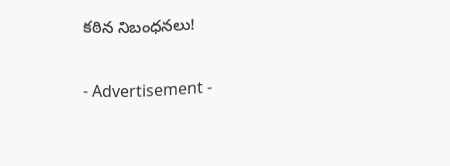కఠిన నిబంధనలు!

- Advertisement -